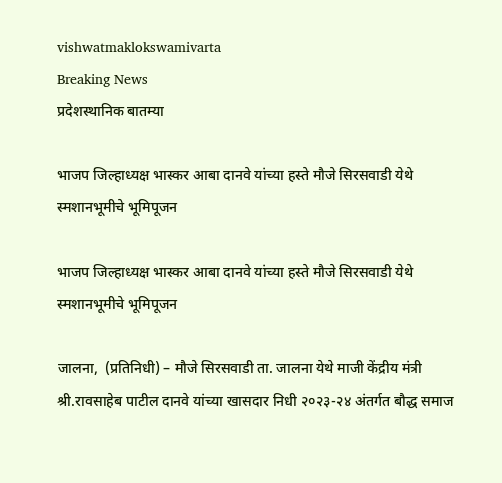vishwatmaklokswamivarta
Breaking News
प्रदेशस्थानिक बातम्या

भाजप जिल्हाध्यक्ष भास्कर आबा दानवे यांच्या हस्ते मौजे सिरसवाडी येथे स्मशानभूमीचे भूमिपूजन

भाजप जिल्हाध्यक्ष भास्कर आबा दानवे यांच्या हस्ते मौजे सिरसवाडी येथे स्मशानभूमीचे भूमिपूजन

जालना,  (प्रतिनिधी) – मौजे सिरसवाडी ता. जालना येथे माजी केंद्रीय मंत्री श्री.रावसाहेब पाटील दानवे यांच्या खासदार निधी २०२३-२४ अंतर्गत बौद्ध समाज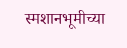स्मशानभूमीच्या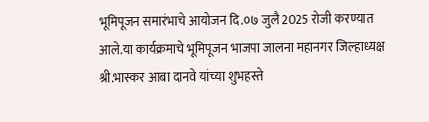भूमिपूजन समारंभाचे आयोजन दि.०७ जुलै 2025 रोजी करण्यात आले.या कार्यक्रमाचे भूमिपूजन भाजपा जालना महानगर जिल्हाध्यक्ष श्री.भास्कर आबा दानवे यांच्या शुभहस्ते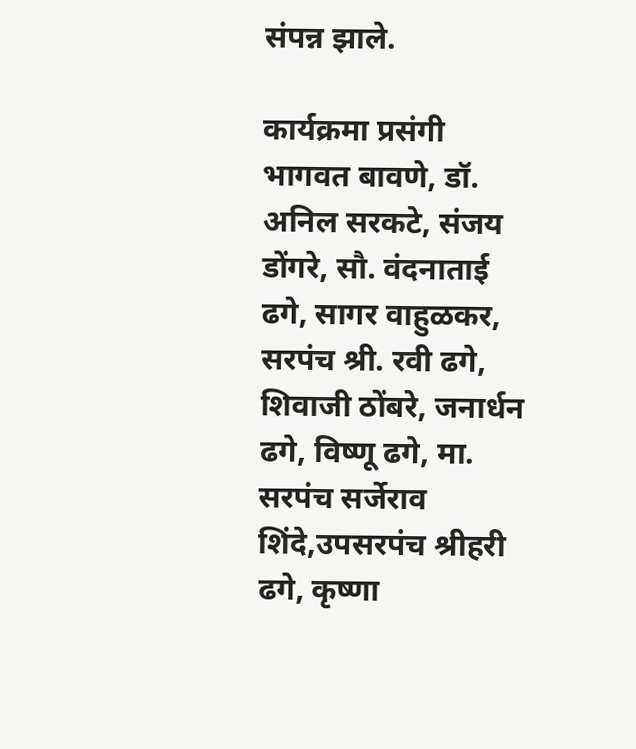संपन्न झाले.

कार्यक्रमा प्रसंगी भागवत बावणे, डॉ. अनिल सरकटे, संजय डोंगरे, सौ. वंदनाताई ढगे, सागर वाहुळकर, सरपंच श्री. रवी ढगे, शिवाजी ठोंबरे, जनार्धन ढगे, विष्णू ढगे, मा. सरपंच सर्जेराव शिंदे,उपसरपंच श्रीहरी ढगे, कृष्णा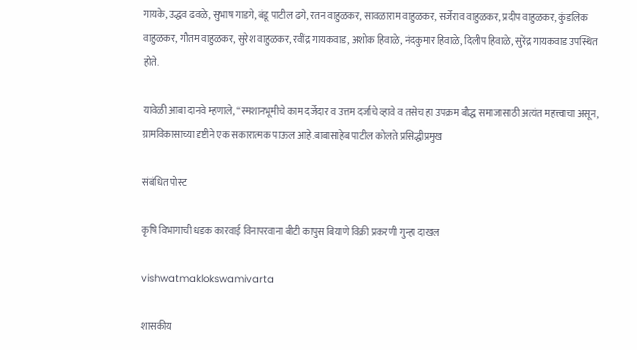गायके, उद्धव ढवळे, सुभाष गाडगे, बंडू पाटील ढगे, रतन वाहुळकर, सावळाराम वाहुळकर, सर्जेराव वाहुळकर, प्रदीप वाहुळकर, कुंडलिक वाहुळकर, गौतम वाहुळकर, सुरेश वाहुळकर, रवींद्र गायकवाड, अशोक हिवाळे, नंदकुमार हिवाळे, दिलीप हिवाळे, सुरेंद्र गायकवाड उपस्थित होते.

यावेळी आबा दानवे म्हणाले, “स्मशानभूमीचे काम दर्जेदार व उत्तम दर्जाचे व्हावे व तसेच हा उपक्रम बौद्ध समाजासाठी अत्यंत महत्त्वाचा असून, ग्रामविकासाच्या दृष्टीने एक सकारात्मक पाऊल आहे.बाबासाहेब पाटील कोलते प्रसिद्धीप्रमुख

संबंधित पोस्ट

कृष‍ि विभागाची धडक कारवाई व‍िनापरवाना बीटी कापुस ब‍ियाणे व‍िक्री प्रकरणी गुन्हा दाखल

vishwatmaklokswamivarta

शासकीय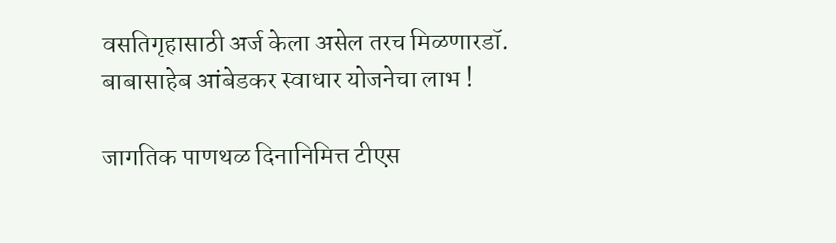वसतिगृहासाठी अर्ज केला असेल तरच मिळणारडॉ. बाबासाहेब आंबेडकर स्वाधार योजनेचा लाभ !

जागतिक पाणथळ दिनानिमित्त टीएस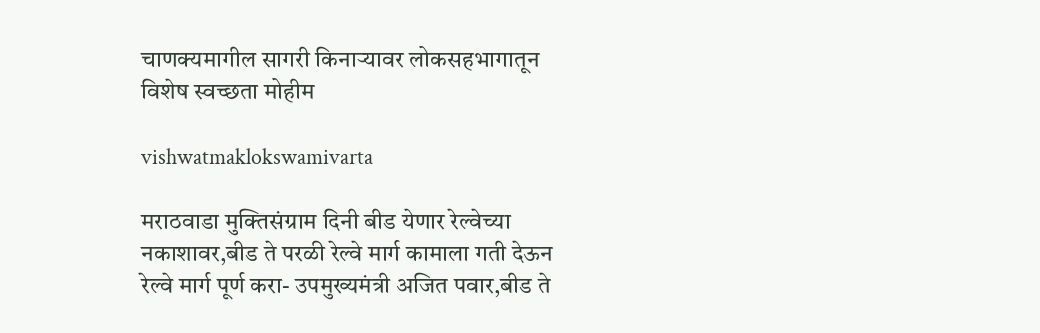चाणक्यमागील सागरी किनाऱ्यावर लोकसहभागातून विशेष स्वच्छता मोहीम

vishwatmaklokswamivarta

मराठवाडा मुक्तिसंग्राम दिनी बीड येणार रेल्वेच्या नकाशावर,बीड ते परळी रेल्वे मार्ग कामाला गती देऊन रेल्वे मार्ग पूर्ण करा- उपमुख्यमंत्री अजित पवार,बीड ते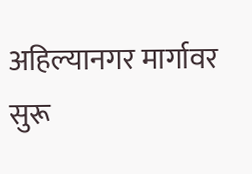अहिल्यानगर मार्गावर सुरू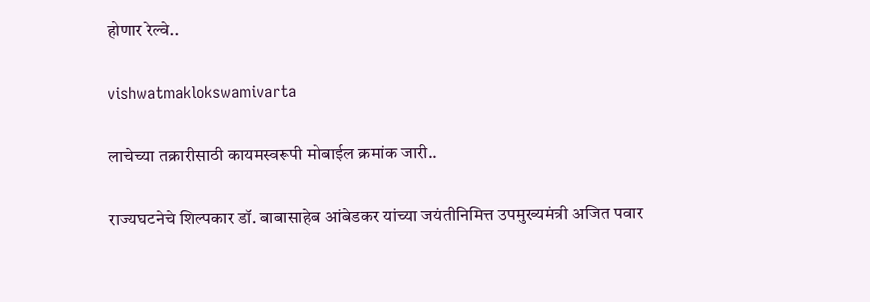होणार रेल्वे..

vishwatmaklokswamivarta

लाचेच्या तक्रारीसाठी कायमस्वरूपी मोबाईल क्रमांक जारी..

राज्यघटनेचे शिल्पकार डॉ. बाबासाहेब आंबेडकर यांच्या जयंतीनिमित्त उपमुख्यमंत्री अजित पवार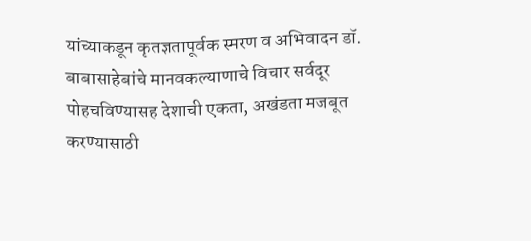यांच्याकडून कृतज्ञतापूर्वक स्मरण व अभिवादन डॉ. बाबासाहेबांचे मानवकल्याणाचे विचार सर्वदूर पोहचविण्यासह देशाची एकता, अखंडता मजबूत करण्यासाठी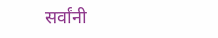सर्वांनी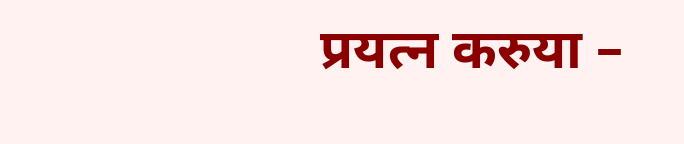प्रयत्न करुया –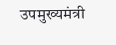उपमुख्यमंत्री